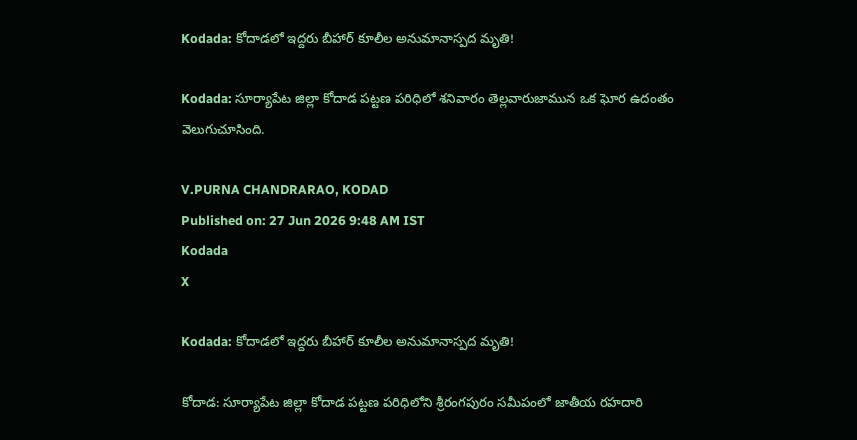Kodada: కోదాడలో ఇద్దరు బీహార్ కూలీల అనుమానాస్పద మృతి!

Kodada: సూర్యాపేట జిల్లా కోదాడ పట్టణ పరిధిలో శనివారం తెల్లవారుజామున ఒక ఘోర ఉదంతం వెలుగుచూసింది.

V.PURNA CHANDRARAO, KODAD
Published on: 27 Jun 2026 9:48 AM IST
Kodada
X

Kodada: కోదాడలో ఇద్దరు బీహార్ కూలీల అనుమానాస్పద మృతి!

కోదాడ: సూర్యాపేట జిల్లా కోదాడ పట్టణ పరిధిలోని శ్రీరంగపురం సమీపంలో జాతీయ రహదారి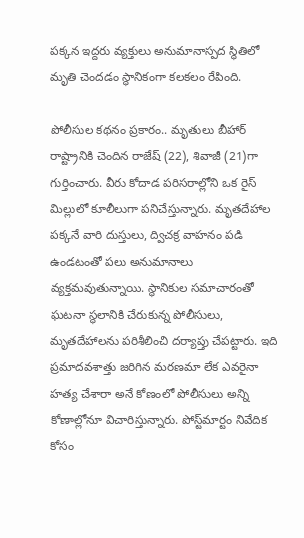పక్కన ఇద్దరు వ్యక్తులు అనుమానాస్పద స్థితిలో మృతి చెందడం స్థానికంగా కలకలం రేపింది.

పోలీసుల కథనం ప్రకారం.. మృతులు బీహార్ రాష్ట్రానికి చెందిన రాజేష్ (22), శివాజీ (21)గా గుర్తించారు. వీరు కోదాడ పరిసరాల్లోని ఒక రైస్ మిల్లులో కూలీలుగా పనిచేస్తున్నారు. మృతదేహాల పక్కనే వారి దుస్తులు, ద్విచక్ర వాహనం పడి ఉండటంతో పలు అనుమానాలు వ్యక్తమవుతున్నాయి. స్థానికుల సమాచారంతో ఘటనా స్థలానికి చేరుకున్న పోలీసులు, మృతదేహాలను పరిశీలించి దర్యాప్తు చేపట్టారు. ఇది ప్రమాదవశాత్తు జరిగిన మరణమా లేక ఎవరైనా హత్య చేశారా అనే కోణంలో పోలీసులు అన్ని కోణాల్లోనూ విచారిస్తున్నారు. పోస్ట్‌మార్టం నివేదిక కోసం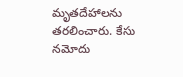మృతదేహాలను తరలించారు. కేసు నమోదు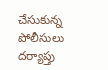చేసుకున్న పోలీసులు దర్యాప్తు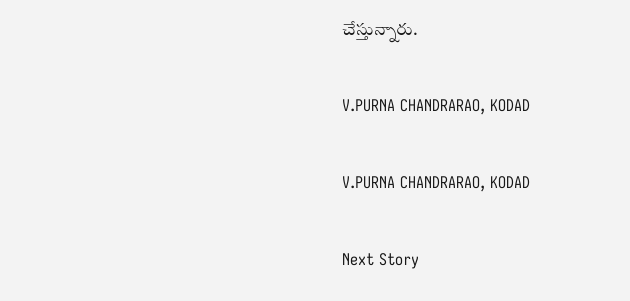చేస్తున్నారు.

V.PURNA CHANDRARAO, KODAD

V.PURNA CHANDRARAO, KODAD

Next Story